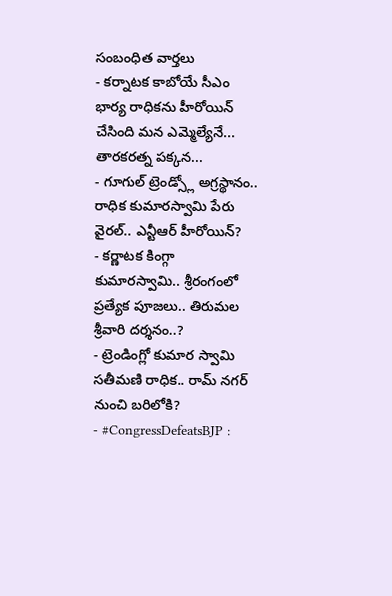సంబంధిత వార్తలు
- కర్నాటక కాబోయే సీఎం భార్య రాధికను హీరోయిన్ చేసింది మన ఎమ్మెల్యేనే... తారకరత్న పక్కన...
- గూగుల్ ట్రెండ్స్లో అగ్రస్థానం.. రాధిక కుమారస్వామి పేరు వైరల్.. ఎన్టీఆర్ హీరోయిన్?
- కర్ణాటక కింగ్గా కుమారస్వామి.. శ్రీరంగంలో ప్రత్యేక పూజలు.. తిరుమల శ్రీవారి దర్శనం..?
- ట్రెండింగ్లో కుమార స్వామి సతీమణి రాధిక.. రామ్ నగర్ నుంచి బరిలోకి?
- #CongressDefeatsBJP :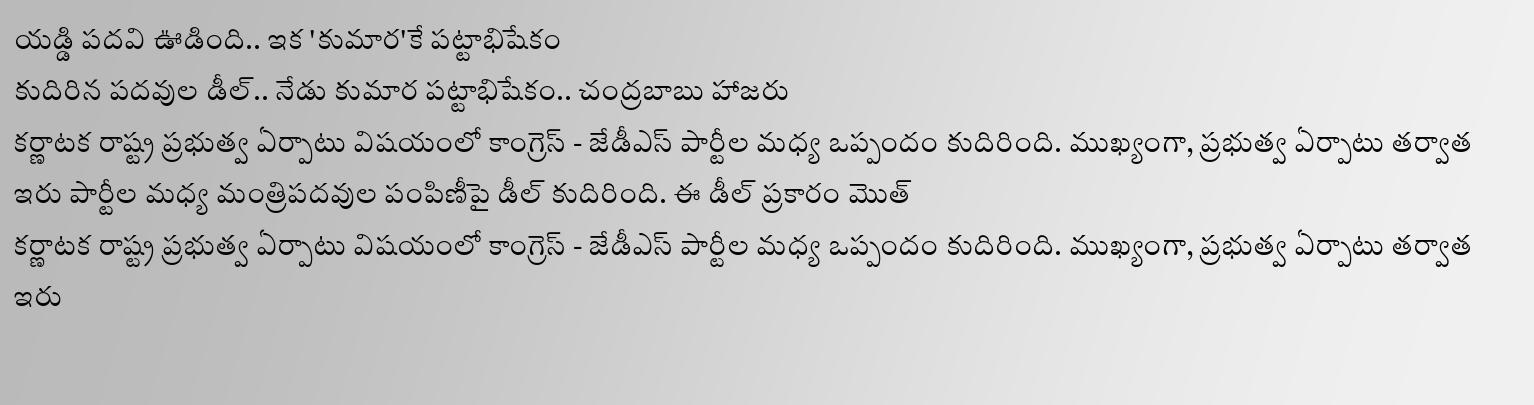యడ్డి పదవి ఊడింది.. ఇక 'కుమార'కే పట్టాభిషేకం
కుదిరిన పదవుల డీల్.. నేడు కుమార పట్టాభిషేకం.. చంద్రబాబు హాజరు
కర్ణాటక రాష్ట్ర ప్రభుత్వ ఏర్పాటు విషయంలో కాంగ్రెస్ - జేడీఎస్ పార్టీల మధ్య ఒప్పందం కుదిరింది. ముఖ్యంగా, ప్రభుత్వ ఏర్పాటు తర్వాత ఇరు పార్టీల మధ్య మంత్రిపదవుల పంపిణీపై డీల్ కుదిరింది. ఈ డీల్ ప్రకారం మొత్
కర్ణాటక రాష్ట్ర ప్రభుత్వ ఏర్పాటు విషయంలో కాంగ్రెస్ - జేడీఎస్ పార్టీల మధ్య ఒప్పందం కుదిరింది. ముఖ్యంగా, ప్రభుత్వ ఏర్పాటు తర్వాత ఇరు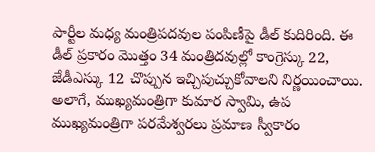పార్టీల మధ్య మంత్రిపదవుల పంపిణీపై డీల్ కుదిరింది. ఈ డీల్ ప్రకారం మొత్తం 34 మంత్రిదవుల్లో కాంగ్రెస్కు 22, జేడీఎస్కు 12 చొప్పున ఇచ్చిపుచ్చుకోవాలని నిర్ణయించాయి. అలాగే, ముఖ్యమంత్రిగా కుమార స్వామి, ఉప ముఖ్యమంత్రిగా పరమేశ్వరలు ప్రమాణ స్వీకారం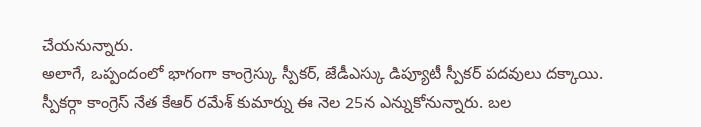చేయనున్నారు.
అలాగే, ఒప్పందంలో భాగంగా కాంగ్రెస్కు స్పీకర్, జేడీఎస్కు డిప్యూటీ స్పీకర్ పదవులు దక్కాయి. స్పీకర్గా కాంగ్రెస్ నేత కేఆర్ రమేశ్ కుమార్ను ఈ నెల 25న ఎన్నుకోనున్నారు. బల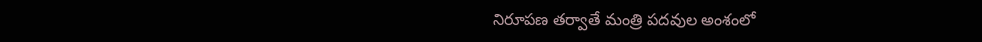నిరూపణ తర్వాతే మంత్రి పదవుల అంశంలో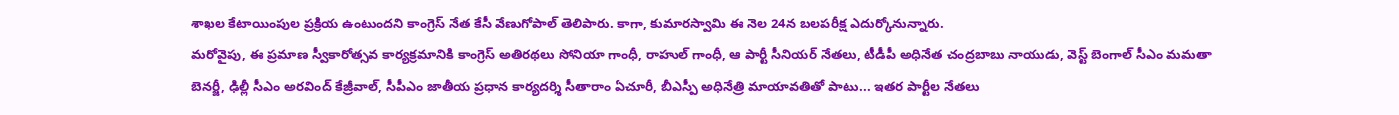శాఖల కేటాయింపుల ప్రక్రియ ఉంటుందని కాంగ్రెస్ నేత కేసీ వేణుగోపాల్ తెలిపారు. కాగా, కుమారస్వామి ఈ నెల 24న బలపరీక్ష ఎదుర్కోనున్నారు.
మరోవైపు, ఈ ప్రమాణ స్వీకారోత్సవ కార్యక్రమానికి కాంగ్రెస్ అతిరథలు సోనియా గాంధీ, రాహుల్ గాంధీ, ఆ పార్టీ సీనియర్ నేతలు, టీడీపీ అధినేత చంద్రబాబు నాయుడు, వెస్ట్ బెంగాల్ సీఎం మమతా బెనర్జీ, ఢిల్లీ సీఎం అరవింద్ కేజ్రీవాల్, సీపీఎం జాతీయ ప్రధాన కార్యదర్శి సీతారాం ఏచూరీ, బీఎస్పీ అధినేత్రి మాయావతితో పాటు... ఇతర పార్టీల నేతలు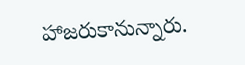హాజరుకానున్నారు.